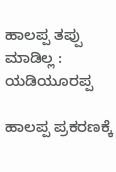ಹಾಲಪ್ಪ ತಪ್ಪು ಮಾಡಿಲ್ಲ : ಯಡಿಯೂರಪ್ಪ

ಹಾಲಪ್ಪ ಪ್ರಕರಣಕ್ಕೆ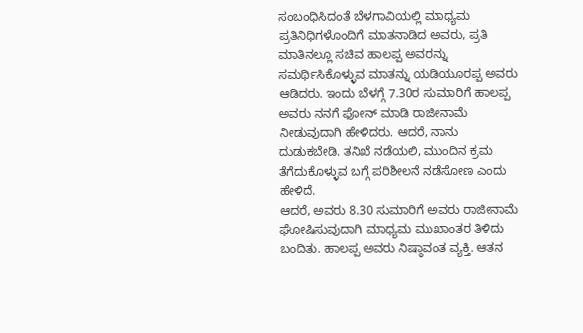ಸಂಬಂಧಿಸಿದಂತೆ ಬೆಳಗಾವಿಯಲ್ಲಿ ಮಾಧ್ಯಮ ಪ್ರತಿನಿಧಿಗಳೊಂದಿಗೆ ಮಾತನಾಡಿದ ಅವರು, ಪ್ರತಿ ಮಾತಿನಲ್ಲೂ ಸಚಿವ ಹಾಲಪ್ಪ ಅವರನ್ನು ಸಮರ್ಥಿಸಿಕೊಳ್ಳುವ ಮಾತನ್ನು ಯಡಿಯೂರಪ್ಪ ಅವರು ಆಡಿದರು. ಇಂದು ಬೆಳಗ್ಗೆ 7.30ರ ಸುಮಾರಿಗೆ ಹಾಲಪ್ಪ ಅವರು ನನಗೆ ಫೋನ್ ಮಾಡಿ ರಾಜೀನಾಮೆ ನೀಡುವುದಾಗಿ ಹೇಳಿದರು. ಆದರೆ, ನಾನು ದುಡುಕಬೇಡಿ. ತನಿಖೆ ನಡೆಯಲಿ, ಮುಂದಿನ ಕ್ರಮ ತೆಗೆದುಕೊಳ್ಳುವ ಬಗ್ಗೆ ಪರಿಶೀಲನೆ ನಡೆಸೋಣ ಎಂದು ಹೇಳಿದೆ.
ಆದರೆ, ಅವರು 8.30 ಸುಮಾರಿಗೆ ಅವರು ರಾಜೀನಾಮೆ ಘೋಷಿಸುವುದಾಗಿ ಮಾಧ್ಯಮ ಮುಖಾಂತರ ತಿಳಿದು ಬಂದಿತು. ಹಾಲಪ್ಪ ಅವರು ನಿಷ್ಠಾವಂತ ವ್ಯಕ್ತಿ. ಆತನ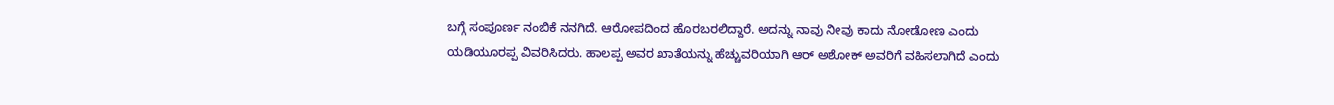ಬಗ್ಗೆ ಸಂಪೂರ್ಣ ನಂಬಿಕೆ ನನಗಿದೆ. ಆರೋಪದಿಂದ ಹೊರಬರಲಿದ್ದಾರೆ. ಅದನ್ನು ನಾವು ನೀವು ಕಾದು ನೋಡೋಣ ಎಂದು ಯಡಿಯೂರಪ್ಪ ವಿವರಿಸಿದರು. ಹಾಲಪ್ಪ ಅವರ ಖಾತೆಯನ್ನು ಹೆಚ್ಚುವರಿಯಾಗಿ ಆರ್ ಅಶೋಕ್ ಅವರಿಗೆ ವಹಿಸಲಾಗಿದೆ ಎಂದು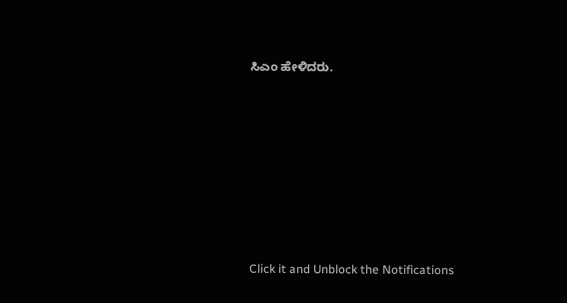ಸಿಎಂ ಹೇಳಿದರು.












Click it and Unblock the Notifications